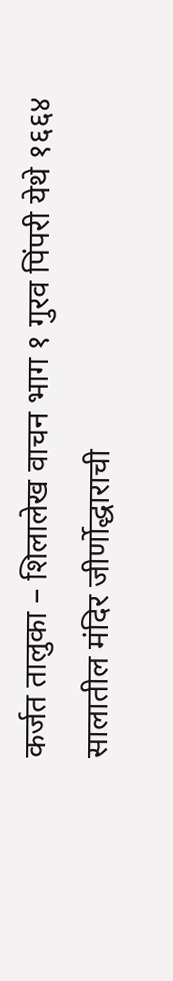कर्जत तालुका – शिलालेख वाचन भाग १ गुरव पिंपरी येथे १६६४ सालातील मंदिर जीर्णोद्धाराची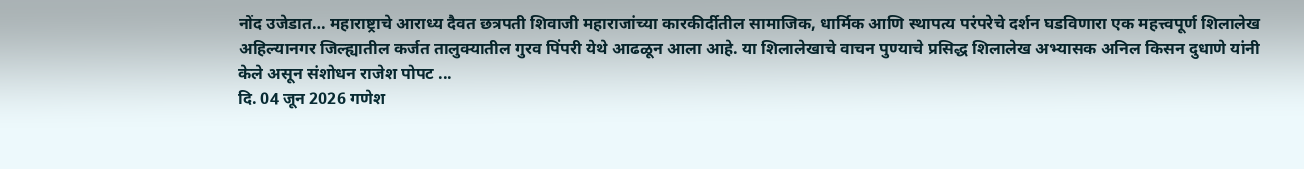नोंद उजेडात… महाराष्ट्राचे आराध्य दैवत छत्रपती शिवाजी महाराजांच्या कारकीर्दीतील सामाजिक, धार्मिक आणि स्थापत्य परंपरेचे दर्शन घडविणारा एक महत्त्वपूर्ण शिलालेख अहिल्यानगर जिल्ह्यातील कर्जत तालुक्यातील गुरव पिंपरी येथे आढळून आला आहे. या शिलालेखाचे वाचन पुण्याचे प्रसिद्ध शिलालेख अभ्यासक अनिल किसन दुधाणे यांनी केले असून संशोधन राजेश पोपट ...
दि. 04 जून 2026 गणेश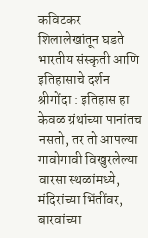कविटकर शिलालेखांतून घडते भारतीय संस्कृती आणि इतिहासाचे दर्शन श्रीगोंदा : इतिहास हा केवळ ग्रंथांच्या पानांतच नसतो, तर तो आपल्या गावोगावी विखुरलेल्या वारसा स्थळांमध्ये, मंदिरांच्या भिंतींवर, बारवांच्या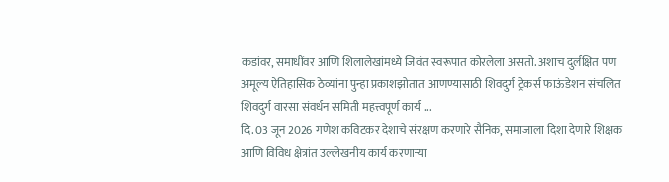कडांवर, समाधींवर आणि शिलालेखांमध्ये जिवंत स्वरूपात कोरलेला असतो. अशाच दुर्लक्षित पण अमूल्य ऐतिहासिक ठेव्यांना पुन्हा प्रकाशझोतात आणण्यासाठी शिवदुर्ग ट्रेकर्स फाऊंडेशन संचलित शिवदुर्ग वारसा संवर्धन समिती महत्त्वपूर्ण कार्य ...
दि. 03 जून 2026 गणेश कविटकर देशाचे संरक्षण करणारे सैनिक, समाजाला दिशा देणारे शिक्षक आणि विविध क्षेत्रांत उल्लेखनीय कार्य करणाऱ्या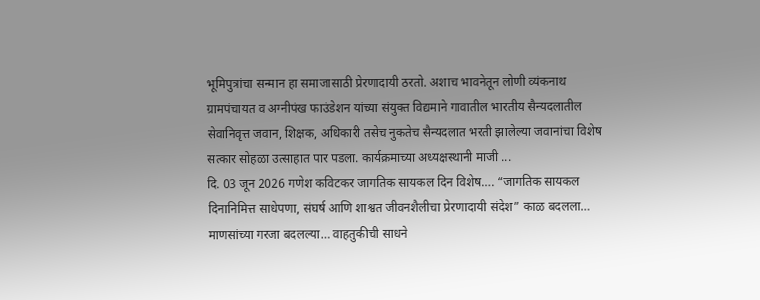भूमिपुत्रांचा सन्मान हा समाजासाठी प्रेरणादायी ठरतो. अशाच भावनेतून लोणी व्यंकनाथ ग्रामपंचायत व अग्नीपंख फाउंडेशन यांच्या संयुक्त विद्यमाने गावातील भारतीय सैन्यदलातील सेवानिवृत्त जवान, शिक्षक, अधिकारी तसेच नुकतेच सैन्यदलात भरती झालेल्या जवानांचा विशेष सत्कार सोहळा उत्साहात पार पडला. कार्यक्रमाच्या अध्यक्षस्थानी माजी ...
दि. 03 जून 2026 गणेश कविटकर जागतिक सायकल दिन विशेष…. “जागतिक सायकल दिनानिमित्त साधेपणा, संघर्ष आणि शाश्वत जीवनशैलीचा प्रेरणादायी संदेश” काळ बदलला… माणसांच्या गरजा बदलल्या… वाहतुकीची साधने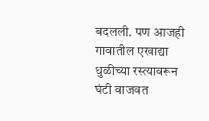बदलली. पण आजही गावातील एखाद्या धुळीच्या रस्त्यावरून घंटी वाजवत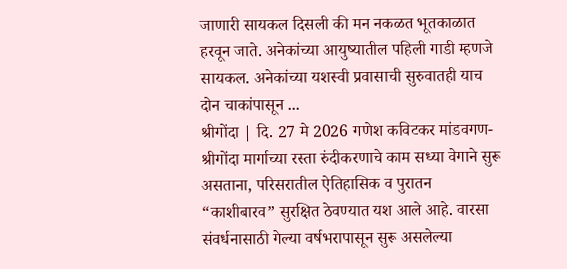जाणारी सायकल दिसली की मन नकळत भूतकाळात हरवून जाते. अनेकांच्या आयुष्यातील पहिली गाडी म्हणजे सायकल. अनेकांच्या यशस्वी प्रवासाची सुरुवातही याच दोन चाकांपासून ...
श्रीगोंदा | दि. 27 मे 2026 गणेश कविटकर मांडवगण-श्रीगोंदा मार्गाच्या रस्ता रुंदीकरणाचे काम सध्या वेगाने सुरू असताना, परिसरातील ऐतिहासिक व पुरातन “काशीबारव” सुरक्षित ठेवण्यात यश आले आहे. वारसा संवर्धनासाठी गेल्या वर्षभरापासून सुरू असलेल्या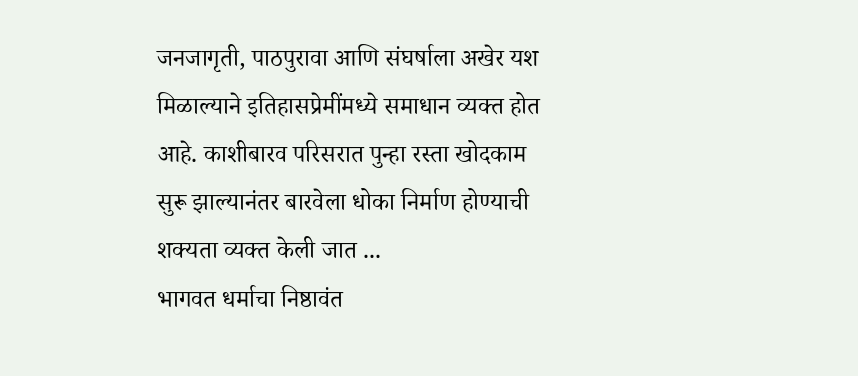जनजागृती, पाठपुरावा आणि संघर्षाला अखेर यश मिळाल्याने इतिहासप्रेमींमध्ये समाधान व्यक्त होत आहे. काशीबारव परिसरात पुन्हा रस्ता खोदकाम सुरू झाल्यानंतर बारवेला धोका निर्माण होण्याची शक्यता व्यक्त केली जात ...
भागवत धर्माचा निष्ठावंत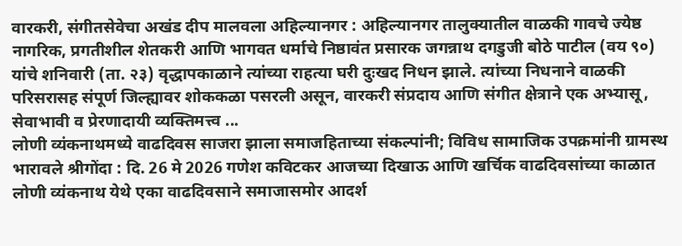वारकरी, संगीतसेवेचा अखंड दीप मालवला अहिल्यानगर : अहिल्यानगर तालुक्यातील वाळकी गावचे ज्येष्ठ नागरिक, प्रगतीशील शेतकरी आणि भागवत धर्माचे निष्ठावंत प्रसारक जगन्नाथ दगडुजी बोठे पाटील (वय ९०) यांचे शनिवारी (ता. २३) वृद्धापकाळाने त्यांच्या राहत्या घरी दुःखद निधन झाले. त्यांच्या निधनाने वाळकी परिसरासह संपूर्ण जिल्ह्यावर शोककळा पसरली असून, वारकरी संप्रदाय आणि संगीत क्षेत्राने एक अभ्यासू, सेवाभावी व प्रेरणादायी व्यक्तिमत्त्व ...
लोणी व्यंकनाथमध्ये वाढदिवस साजरा झाला समाजहिताच्या संकल्पांनी; विविध सामाजिक उपक्रमांनी ग्रामस्थ भारावले श्रीगोंदा : दि. 26 मे 2026 गणेश कविटकर आजच्या दिखाऊ आणि खर्चिक वाढदिवसांच्या काळात लोणी व्यंकनाथ येथे एका वाढदिवसाने समाजासमोर आदर्श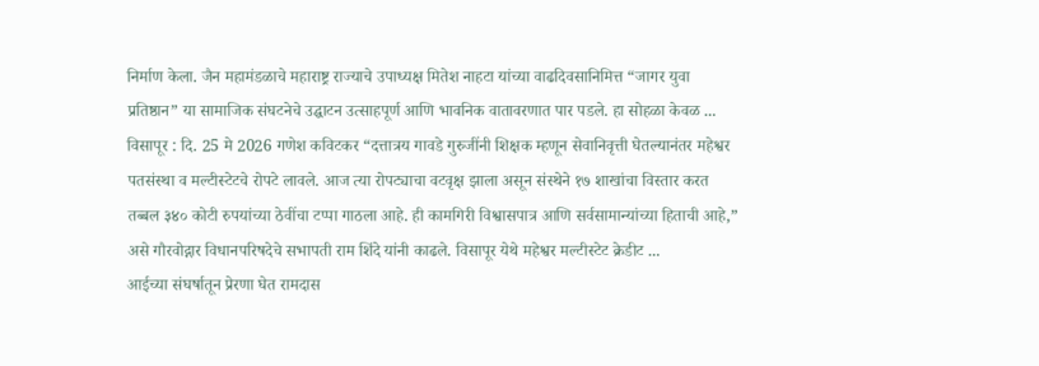निर्माण केला. जैन महामंडळाचे महाराष्ट्र राज्याचे उपाध्यक्ष मितेश नाहटा यांच्या वाढदिवसानिमित्त “जागर युवा प्रतिष्ठान” या सामाजिक संघटनेचे उद्घाटन उत्साहपूर्ण आणि भावनिक वातावरणात पार पडले. हा सोहळा केवळ ...
विसापूर : दि. 25 मे 2026 गणेश कविटकर “दत्तात्रय गावडे गुरुजींनी शिक्षक म्हणून सेवानिवृत्ती घेतल्यानंतर महेश्वर पतसंस्था व मल्टीस्टेटचे रोपटे लावले. आज त्या रोपट्याचा वटवृक्ष झाला असून संस्थेने १७ शाखांचा विस्तार करत तब्बल ३४० कोटी रुपयांच्या ठेवींचा टप्पा गाठला आहे. ही कामगिरी विश्वासपात्र आणि सर्वसामान्यांच्या हिताची आहे,” असे गौरवोद्गार विधानपरिषदेचे सभापती राम शिंदे यांनी काढले. विसापूर येथे महेश्वर मल्टीस्टेट क्रेडीट ...
आईच्या संघर्षातून प्रेरणा घेत रामदास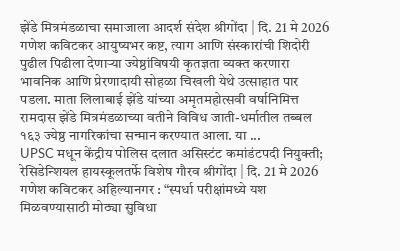झेंडे मित्रमंडळाचा समाजाला आदर्श संदेश श्रीगोंदा | दि. 21 मे 2026 गणेश कविटकर आयुष्यभर कष्ट, त्याग आणि संस्कारांची शिदोरी पुढील पिढीला देणाऱ्या ज्येष्ठांविषयी कृतज्ञता व्यक्त करणारा भावनिक आणि प्रेरणादायी सोहळा चिखली येथे उत्साहात पार पडला. माता लिलाबाई झेंडे यांच्या अमृतमहोत्सवी वर्षानिमित्त रामदास झेंडे मित्रमंडळाच्या वतीने विविध जाती-धर्मातील तब्बल १६३ ज्येष्ठ नागरिकांचा सन्मान करण्यात आला. या ...
UPSC मधून केंद्रीय पोलिस दलात असिस्टंट कमांडंटपदी नियुक्ती; रेसिडेन्शियल हायस्कूलतर्फे विशेष गौरव श्रीगोंदा | दि. 21 मे 2026 गणेश कविटकर अहिल्यानगर : “स्पर्धा परीक्षांमध्ये यश मिळवण्यासाठी मोठ्या सुविधा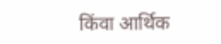किंवा आर्थिक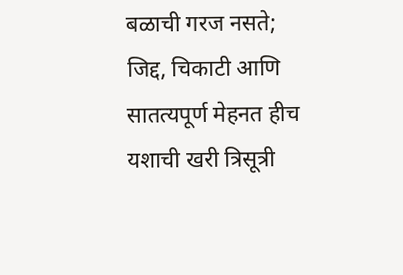बळाची गरज नसते; जिद्द, चिकाटी आणि सातत्यपूर्ण मेहनत हीच यशाची खरी त्रिसूत्री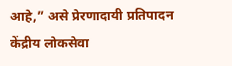आहे,” असे प्रेरणादायी प्रतिपादन केंद्रीय लोकसेवा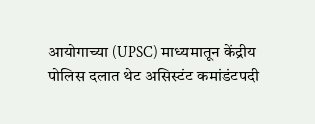आयोगाच्या (UPSC) माध्यमातून केंद्रीय पोलिस दलात थेट असिस्टंट कमांडंटपदी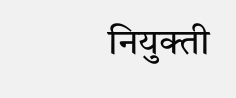नियुक्ती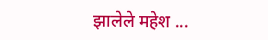झालेले महेश ...